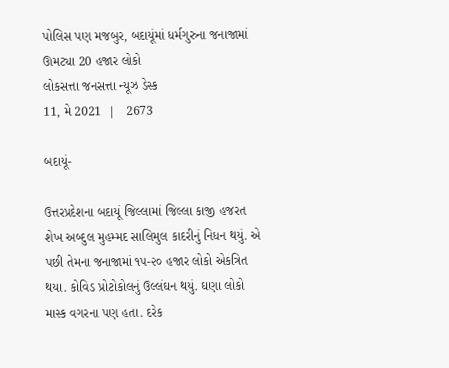પોલિસ પણ મજબુર, બદાયૂંમાં ધર્મગુરુના જનાજામાં ઊમટ્યા 20 હજાર લોકો
લોકસત્તા જનસત્તા ન્યૂઝ ડેસ્ક
11, મે 2021  |   2673

બદાયૂં-

ઉત્તરપ્રદેશના બદાયૂં જિલ્લામાં જિલ્લા કાજી હજરત શેખ અબ્દુલ મુહમ્મદ સાલિમુલ કાદરીનું નિધન થયું. એ પછી તેમના જનાજામાં ૧૫-૨૦ હજાર લોકો એકત્રિત થયા. કોવિડ પ્રોટોકોલનું ઉલ્લંઘન થયું. ઘણા લોકો માસ્ક વગરના પણ હતા. દરેક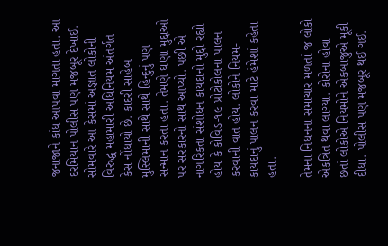જનાજાને કાંધ આપવા માગતા હતા. આ દરમિયાન પોલીસ પણ મજબૂર દેખાઈ. સોમવારે આ કેસમાં અજ્ઞાત લોકોની વિરુદ્ધ મહામારી અધિનિયમ અંતર્ગત કેસ નોંધાયો છે. કાદરી સાહેબ મુસ્લિમાની સાથે સાથે હિન્દુનું પણ સન્માન કરતા હતા. તેમણે ઘણા મુદ્દાઓ પર સરકારનો સાથ આપ્યો. પછી એ નાગરિકતા સંશોધન કાયદાનો મુદ્દો રહ્યો હોય કે કોવિડ-૧૯ પ્રોટોકોલના પાલન કરવાની વાત હોય. લોકોને નિયમ-કાયદાનું પાલન કરવા માટે હંમેશાં કહેતા હતા.

તેમના નિધનના સમાચાર મળતાં જ લોકો એકત્રિત થવા લાગ્યા. કોરોના હોવા છતાં લોકોએ નિયમોને એકબાજુએ મૂકી દીધા. પોલીસ પણ મજબૂર થઈ ગઈ.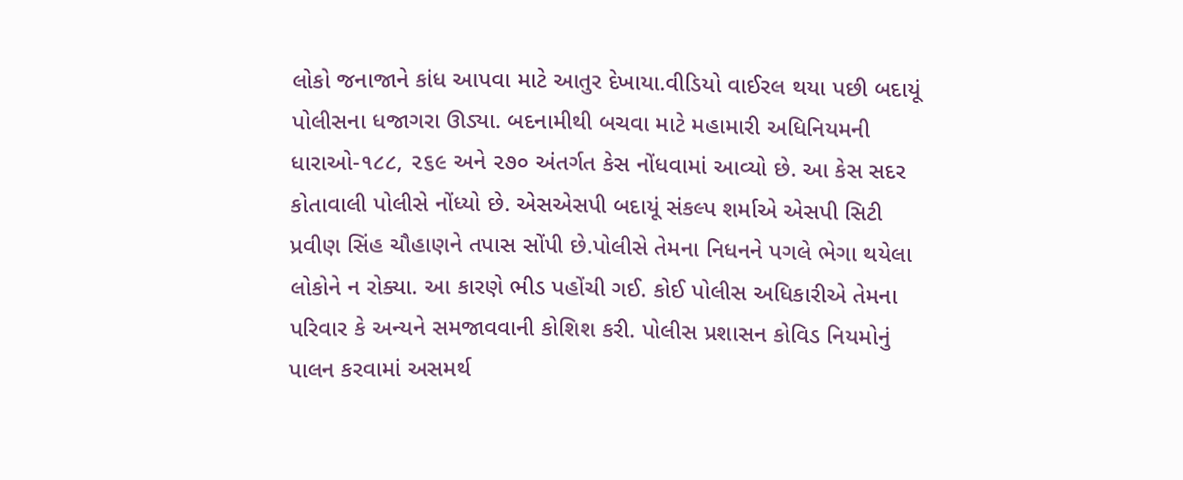લોકો જનાજાને કાંધ આપવા માટે આતુર દેખાયા.વીડિયો વાઈરલ થયા પછી બદાયૂં પોલીસના ધજાગરા ઊડ્યા. બદનામીથી બચવા માટે મહામારી અધિનિયમની ધારાઓ-૧૮૮, ૨૬૯ અને ૨૭૦ અંતર્ગત કેસ નોંધવામાં આવ્યો છે. આ કેસ સદર કોતાવાલી પોલીસે નોંધ્યો છે. એસએસપી બદાયૂં સંકલ્પ શર્માએ એસપી સિટી પ્રવીણ સિંહ ચૌહાણને તપાસ સોંપી છે.પોલીસે તેમના નિધનને પગલે ભેગા થયેલા લોકોને ન રોક્યા. આ કારણે ભીડ પહોંચી ગઈ. કોઈ પોલીસ અધિકારીએ તેમના પરિવાર કે અન્યને સમજાવવાની કોશિશ કરી. પોલીસ પ્રશાસન કોવિડ નિયમોનું પાલન કરવામાં અસમર્થ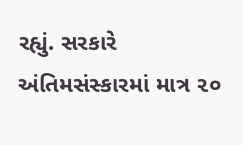રહ્યું. સરકારે અંતિમસંસ્કારમાં માત્ર ૨૦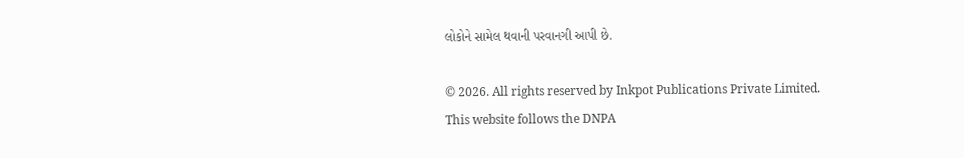લોકોને સામેલ થવાની પરવાનગી આપી છે.

© 2026. All rights reserved by Inkpot Publications Private Limited.
This website follows the DNPA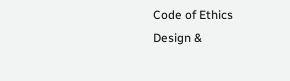Code of Ethics
Design &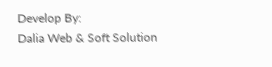Develop By:
Dalia Web & Soft Solution